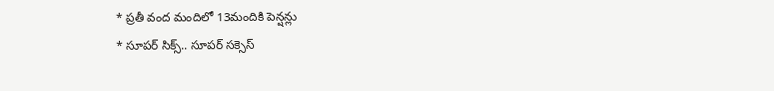* ప్రతీ వంద మందిలో 13మందికి పెన్షన్లు
* సూపర్ సిక్స్.. సూపర్ సక్సెస్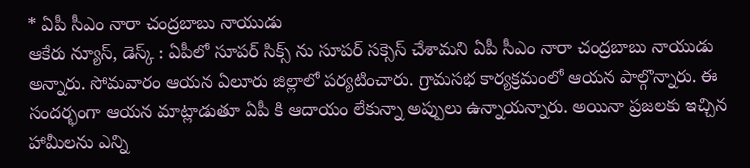* ఏపీ సీఎం నారా చంద్రబాబు నాయుడు
ఆకేరు న్యూస్, డెస్క్ : ఏపీలో సూపర్ సిక్స్ ను సూపర్ సక్సెస్ చేశామని ఏపీ సీఎం నారా చంద్రబాబు నాయుడు అన్నారు. సోమవారం ఆయన ఏలూరు జిల్లాలో పర్యటించారు. గ్రామసభ కార్యక్రమంలో ఆయన పాల్గొన్నారు. ఈ సందర్భంగా ఆయన మాట్లాడుతూ ఏపీ కి ఆదాయం లేకున్నా అప్పులు ఉన్నాయన్నారు. అయినా ప్రజలకు ఇచ్చిన హామీలను ఎన్ని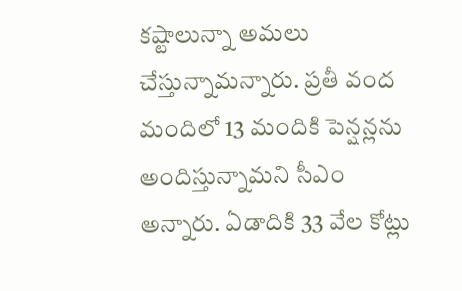కష్టాలున్నా అమలు చేస్తున్నామన్నారు. ప్రతీ వంద మందిలో 13 మందికి పెన్షన్లను అందిస్తున్నామని సీఎం అన్నారు. ఏడాదికి 33 వేల కోట్లు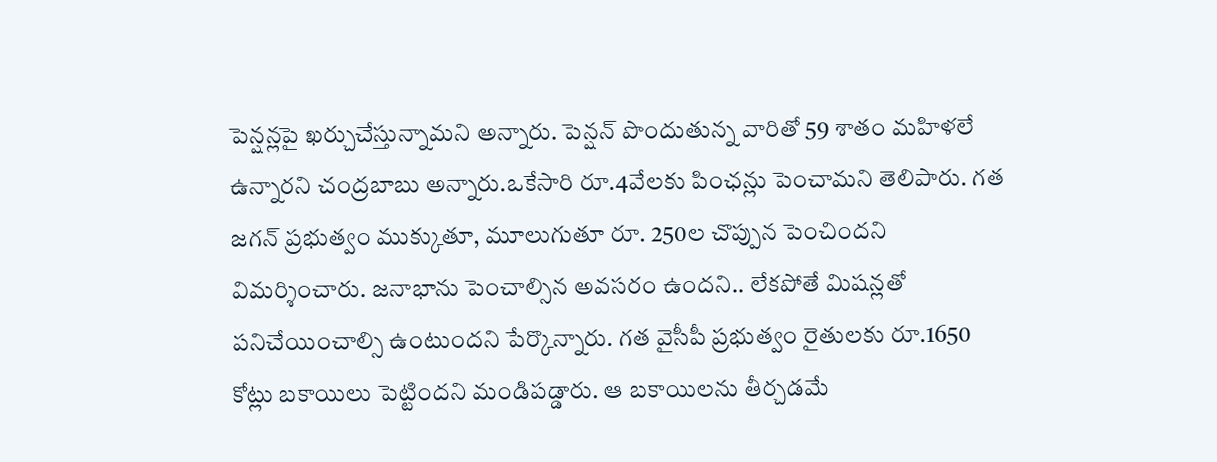పెన్షన్లపై ఖర్చుచేస్తున్నామని అన్నారు. పెన్షన్ పొందుతున్న వారితో 59 శాతం మహిళలే ఉన్నారని చంద్రబాబు అన్నారు.ఒకేసారి రూ.4వేలకు పింఛన్లు పెంచామని తెలిపారు. గత జగన్ ప్రభుత్వం ముక్కుతూ, మూలుగుతూ రూ. 250ల చొప్పున పెంచిందని విమర్శించారు. జనాభాను పెంచాల్సిన అవసరం ఉందని.. లేకపోతే మిషన్లతో పనిచేయించాల్సి ఉంటుందని పేర్కొన్నారు. గత వైసీపీ ప్రభుత్వం రైతులకు రూ.1650 కోట్లు బకాయిలు పెట్టిందని మండిపడ్డారు. ఆ బకాయిలను తీర్చడమే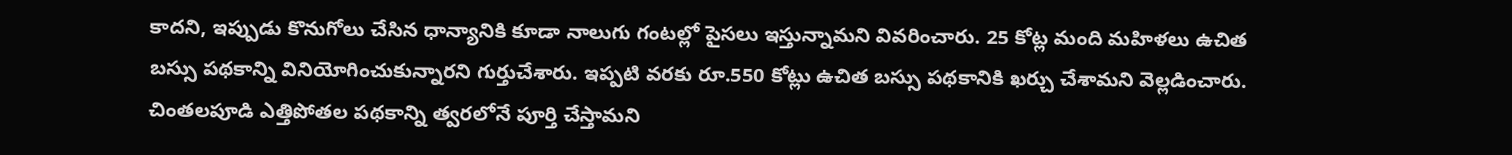కాదని, ఇప్పుడు కొనుగోలు చేసిన ధాన్యానికి కూడా నాలుగు గంటల్లో పైసలు ఇస్తున్నామని వివరించారు. 25 కోట్ల మంది మహిళలు ఉచిత బస్సు పథకాన్ని వినియోగించుకున్నారని గుర్తుచేశారు. ఇప్పటి వరకు రూ.550 కోట్లు ఉచిత బస్సు పథకానికి ఖర్చు చేశామని వెల్లడించారు. చింతలపూడి ఎత్తిపోతల పథకాన్ని త్వరలోనే పూర్తి చేస్తామని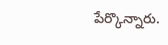పేర్కొన్నారు.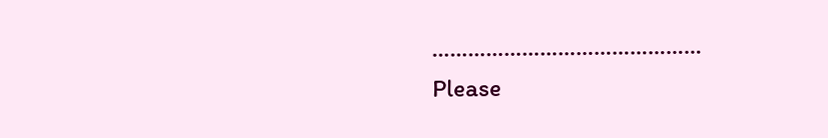………………………………………
Please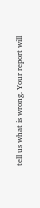tell us what is wrong. Your report will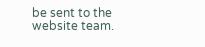be sent to the website team.